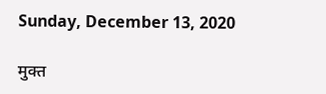Sunday, December 13, 2020

मुक्त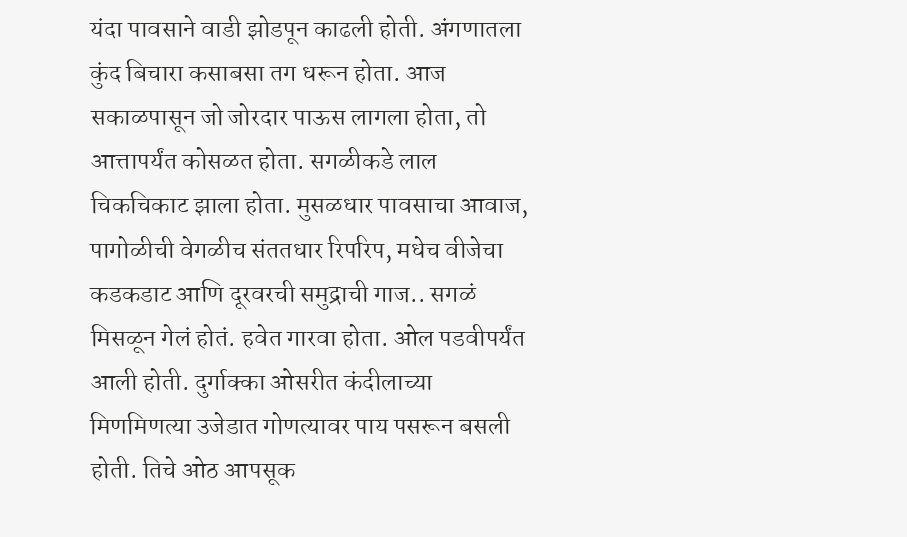यंदा पावसाने वाडी झोडपून काढली होती. अंगणातला कुंद बिचारा कसाबसा तग धरून होता. आज सकाळपासून जो जोरदार पाऊस लागला होता, तो आत्तापर्यंत कोसळत होता. सगळीकडे लाल चिकचिकाट झाला होता. मुसळधार पावसाचा आवाज, पागोळीची वेगळीच संततधार रिपरिप, मधेच वीजेचा कडकडाट आणि दूरवरची समुद्राची गाज.. सगळं मिसळून गेलं होतं. हवेत गारवा होता. ओल पडवीपर्यंत आली होती. दुर्गाक्का ओसरीत कंदीलाच्या मिणमिणत्या उजेडात गोणत्यावर पाय पसरून बसली होती. तिचे ओठ आपसूक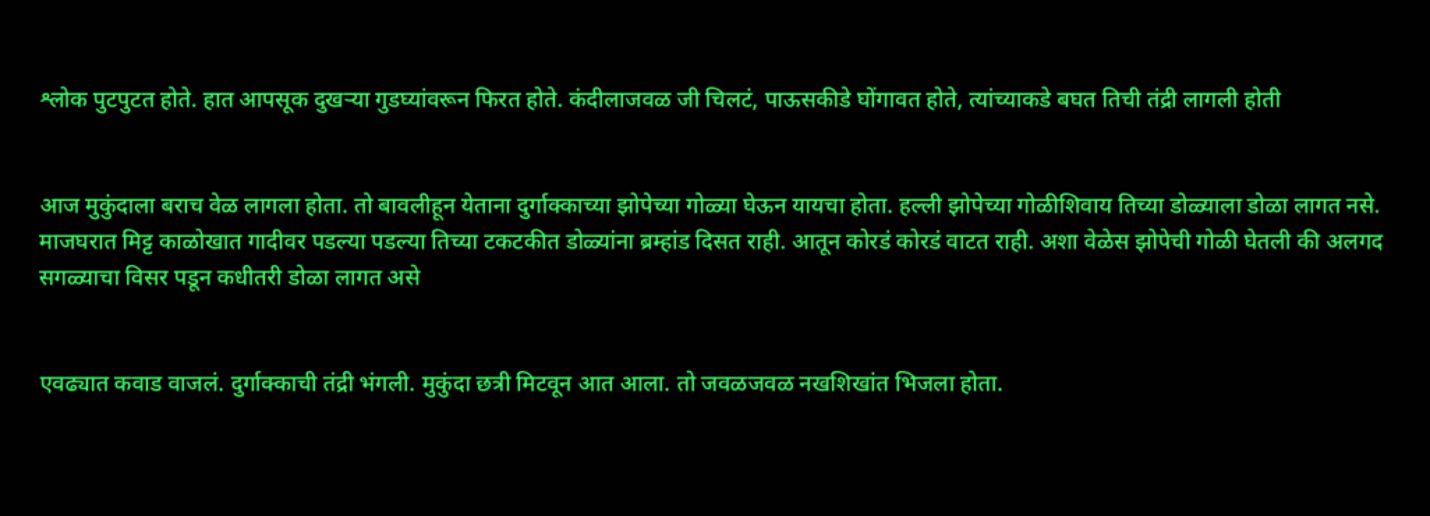श्लोक पुटपुटत होते. हात आपसूक दुखऱ्या गुडघ्यांवरून फिरत होते. कंदीलाजवळ जी चिलटं, पाऊसकीडे घोंगावत होते, त्यांच्याकडे बघत तिची तंद्री लागली होती


आज मुकुंदाला बराच वेळ लागला होता. तो बावलीहून येताना दुर्गाक्काच्या झोपेच्या गोळ्या घेऊन यायचा होता. हल्ली झोपेच्या गोळीशिवाय तिच्या डोळ्याला डोळा लागत नसे. माजघरात मिट्ट काळोखात गादीवर पडल्या पडल्या तिच्या टकटकीत डोळ्यांना ब्रम्हांड दिसत राही. आतून कोरडं कोरडं वाटत राही. अशा वेळेस झोपेची गोळी घेतली की अलगद सगळ्याचा विसर पडून कधीतरी डोळा लागत असे


एवढ्यात कवाड वाजलं. दुर्गाक्काची तंद्री भंगली. मुकुंदा छत्री मिटवून आत आला. तो जवळजवळ नखशिखांत भिजला होता.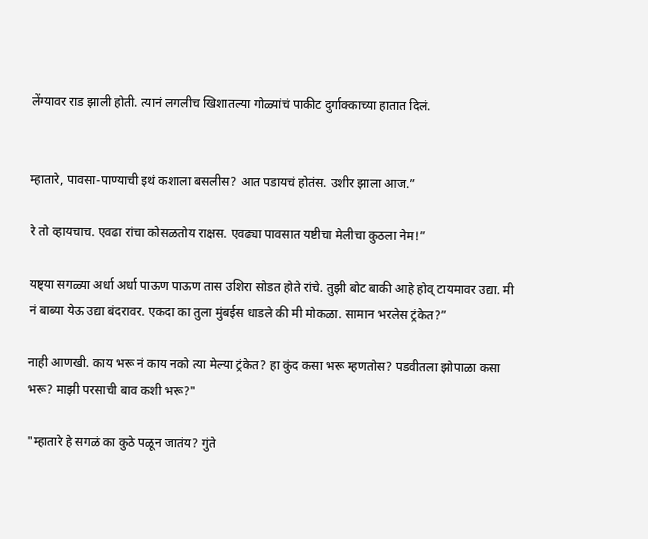लेंग्यावर राड झाली होती. त्यानं लगलीच खिशातल्या गोळ्यांचं पाकीट दुर्गाक्काच्या हातात दिलं.


म्हातारे, पावसा-पाण्याची इथं कशाला बसलीस? आत पडायचं होतंस. उशीर झाला आज.”

रे तो व्हायचाच. एवढा रांचा कोसळतोय राक्षस. एवढ्या पावसात यष्टीचा मेलीचा कुठला नेम!”

यष्ट्या सगळ्या अर्धा अर्धा पाऊण पाऊण तास उशिरा सोडत होते रांचे. तुझी बोट बाकी आहे होव् टायमावर उद्या. मी नं बाब्या येऊ उद्या बंदरावर. एकदा का तुला मुंबईस धाडले की मी मोकळा. सामान भरलेस ट्रंकेत?”

नाही आणखी. काय भरू नं काय नको त्या मेल्या ट्रंकेत? हा कुंद कसा भरू म्हणतोस? पडवीतला झोपाळा कसा भरू? माझी परसाची बाव कशी भरू?"

"म्हातारे हे सगळं का कुठे पळून जातंय? गुंते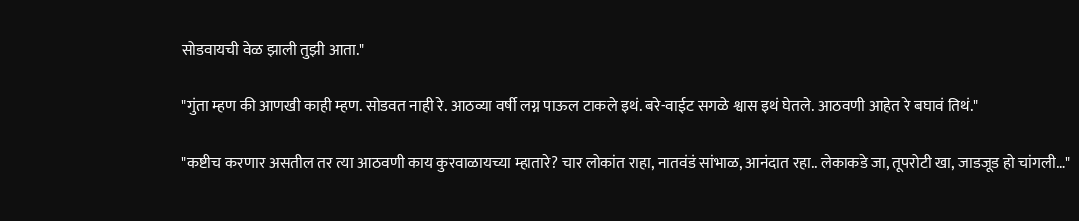सोडवायची वेळ झाली तुझी आता."

"गुंता म्हण की आणखी काही म्हण. सोडवत नाही रे. आठव्या वर्षी लग्न पाऊल टाकले इथं. बरे-वाईट सगळे श्वास इथं घेतले. आठवणी आहेत रे बघावं तिथं."

"कष्टीच करणार असतील तर त्या आठवणी काय कुरवाळायच्या म्हातारे? चार लोकांत राहा, नातवंडं सांभाळ, आनंदात रहा.. लेकाकडे जा, तूपरोटी खा, जाडजूड हो चांगली…"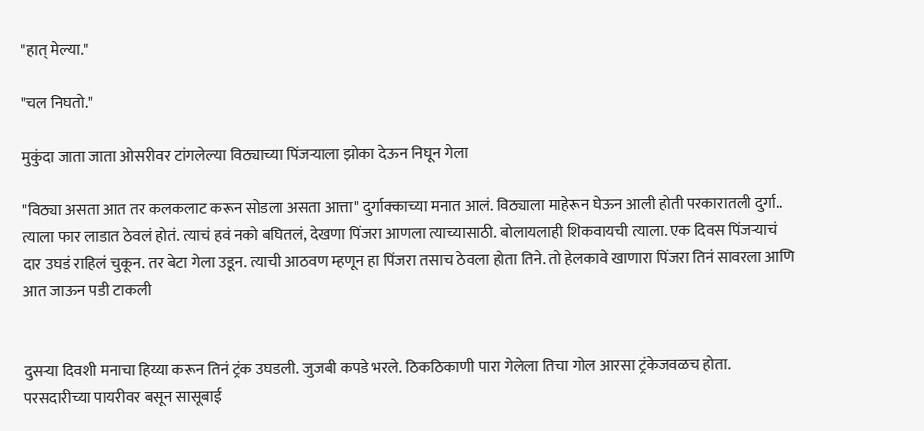"हात् मेल्या."

"चल निघतो."

मुकुंदा जाता जाता ओसरीवर टांगलेल्या विठ्याच्या पिंजऱ्याला झोका देऊन निघून गेला

"विठ्या असता आत तर कलकलाट करून सोडला असता आत्ता" दुर्गाक्काच्या मनात आलं. विठ्याला माहेरून घेऊन आली होती परकारातली दुर्गा.. त्याला फार लाडात ठेवलं होतं. त्याचं हवं नको बघितलं, देखणा पिंजरा आणला त्याच्यासाठी. बोलायलाही शिकवायची त्याला. एक दिवस पिंजऱ्याचं दार उघडं राहिलं चुकून. तर बेटा गेला उडून. त्याची आठवण म्हणून हा पिंजरा तसाच ठेवला होता तिने. तो हेलकावे खाणारा पिंजरा तिनं सावरला आणि आत जाऊन पडी टाकली


दुसऱ्या दिवशी मनाचा हिय्या करून तिनं ट्रंक उघडली. जुजबी कपडे भरले. ठिकठिकाणी पारा गेलेला तिचा गोल आरसा ट्रंकेजवळच होता. परसदारीच्या पायरीवर बसून सासूबाई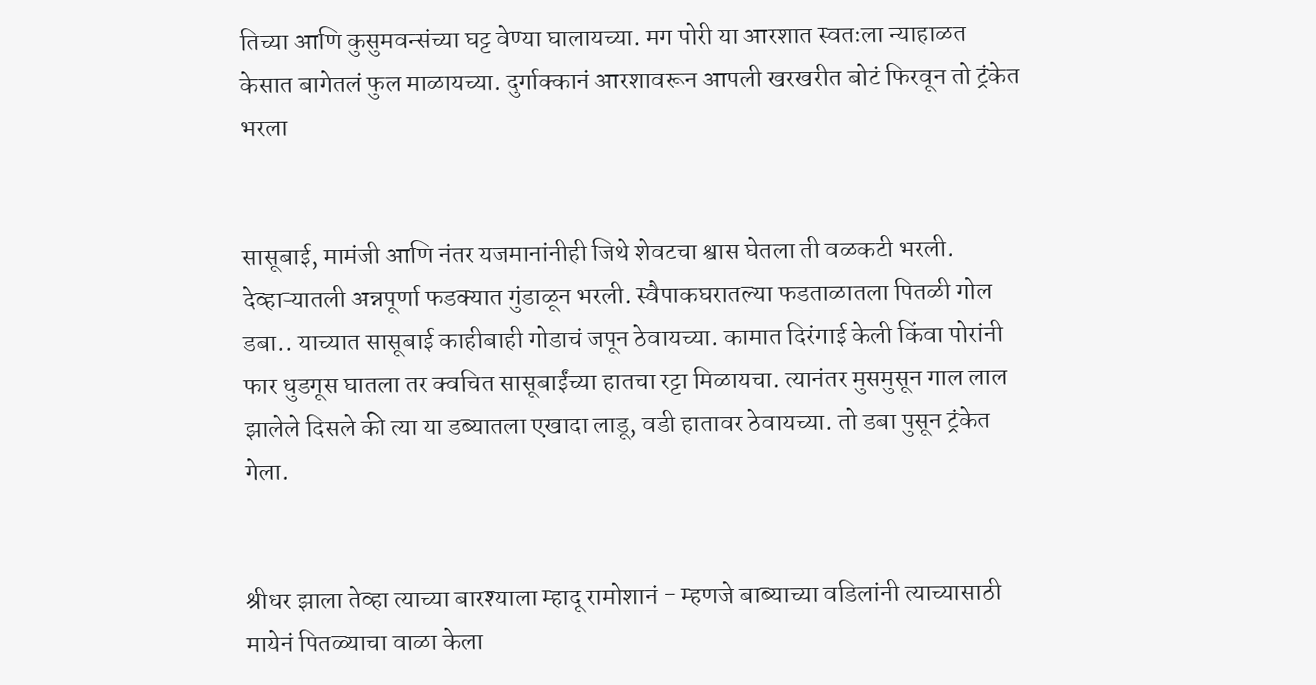तिच्या आणि कुसुमवन्संच्या घट्ट वेण्या घालायच्या. मग पोरी या आरशात स्वतःला न्याहाळत केसात बागेतलं फुल माळायच्या. दुर्गाक्कानं आरशावरून आपली खरखरीत बोटं फिरवून तो ट्रंकेत भरला


सासूबाई, मामंजी आणि नंतर यजमानांनीही जिथे शेवटचा श्वास घेतला ती वळकटी भरली. देव्हाऱ्यातली अन्नपूर्णा फडक्यात गुंडाळून भरली. स्वैपाकघरातल्या फडताळातला पितळी गोल डबा.. याच्यात सासूबाई काहीबाही गोडाचं जपून ठेवायच्या. कामात दिरंगाई केली किंवा पोरांनी फार धुडगूस घातला तर क्वचित सासूबाईंच्या हातचा रट्टा मिळायचा. त्यानंतर मुसमुसून गाल लाल झालेले दिसले की त्या या डब्यातला एखादा लाडू, वडी हातावर ठेवायच्या. तो डबा पुसून ट्रंकेत गेला.


श्रीधर झाला तेव्हा त्याच्या बारश्याला म्हादू रामोशानं - म्हणजे बाब्याच्या वडिलांनी त्याच्यासाठी मायेनं पितळ्याचा वाळा केला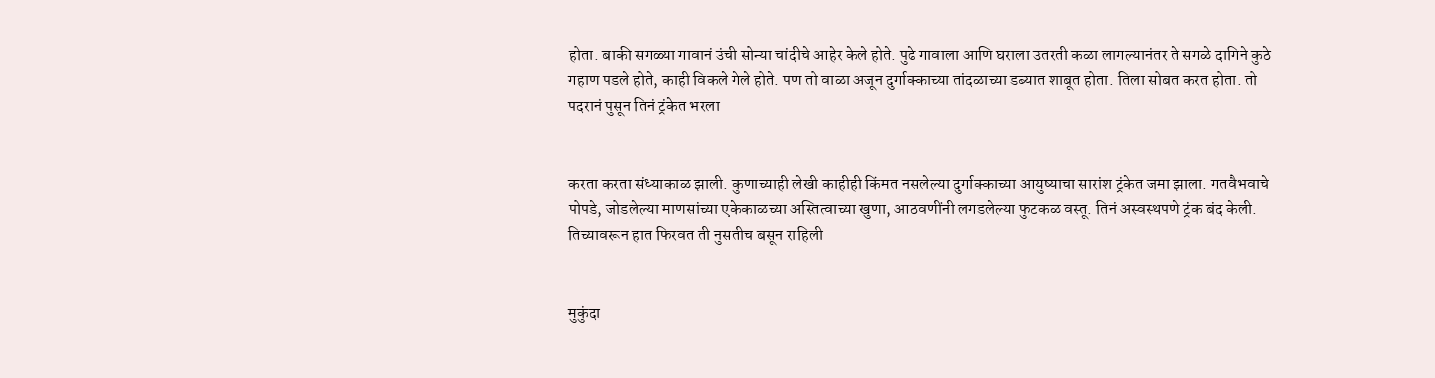होता. बाकी सगळ्या गावानं उंची सोन्या चांदीचे आहेर केले होते. पुढे गावाला आणि घराला उतरती कळा लागल्यानंतर ते सगळे दागिने कुठे गहाण पडले होते, काही विकले गेले होते. पण तो वाळा अजून दुर्गाक्काच्या तांदळाच्या डब्यात शाबूत होता. तिला सोबत करत होता. तो पदरानं पुसून तिनं ट्रंकेत भरला


करता करता संध्याकाळ झाली. कुणाच्याही लेखी काहीही किंमत नसलेल्या दुर्गाक्काच्या आयुष्याचा सारांश ट्रंकेत जमा झाला. गतवैभवाचे पोपडे, जोडलेल्या माणसांच्या एकेकाळच्या अस्तित्वाच्या खुणा, आठवणींनी लगडलेल्या फुटकळ वस्तू. तिनं अस्वस्थपणे ट्रंक बंद केली. तिच्यावरून हात फिरवत ती नुसतीच बसून राहिली


मुकुंदा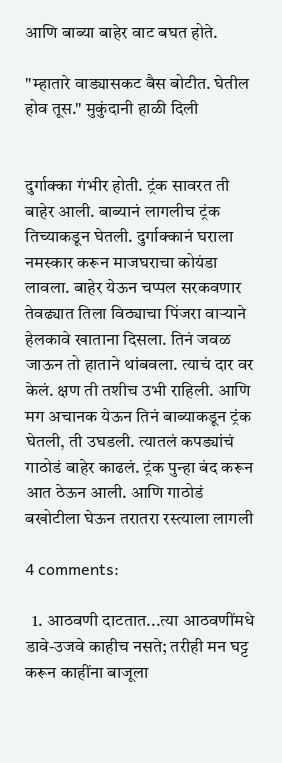आणि बाब्या बाहेर वाट बघत होते.

"म्हातारे वाड्यासकट बैस बोटीत. घेतील होव तूस." मुकुंदानी हाळी दिली


दुर्गाक्का गंभीर होती. ट्रंक सावरत ती बाहेर आली. बाब्यानं लागलीच ट्रंक तिच्याकडून घेतली. दुर्गाक्कानं घराला नमस्कार करून माजघराचा कोयंडा लावला. बाहेर येऊन चप्पल सरकवणार तेवढ्यात तिला विठ्याचा पिंजरा वाऱ्याने हेलकावे खाताना दिसला. तिनं जवळ जाऊन तो हाताने थांबवला. त्याचं दार वर केलं. क्षण ती तशीच उभी राहिली. आणि मग अचानक येऊन तिनं बाब्याकडून ट्रंक घेतली, ती उघडली. त्यातलं कपड्यांचं गाठोडं बाहेर काढलं. ट्रंक पुन्हा बंद करून आत ठेऊन आली. आणि गाठोडं बखोटीला घेऊन तरातरा रस्त्याला लागली

4 comments:

  1. आठवणी दाटतात...त्या आठवणींमधे डावे-उजवे काहीच नसते; तरीही मन घट्ट करून काहींना बाजूला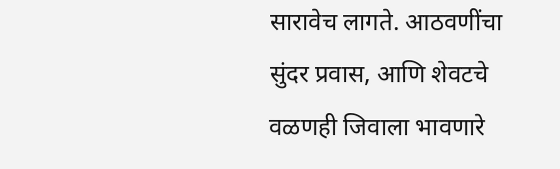सारावेच लागते. आठवणींचा सुंदर प्रवास, आणि शेवटचे वळणही जिवाला भावणारे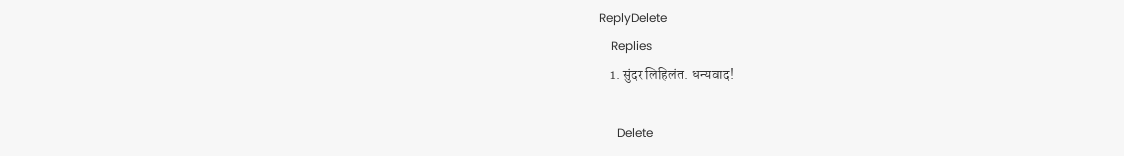ReplyDelete
    Replies
    1. सुंदर लिहिलंत. धन्यवाद!

      Delete